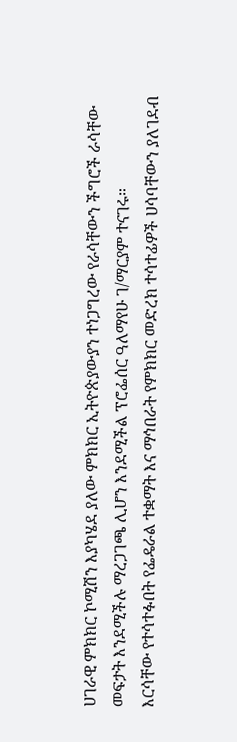ሀገራዊ ምክክር ኮሚሽን እያካሄደ ያለው ምክክር ኢትዮጵያውያን ተነጋግረው የራሳቸውን ችግሮች ራሳቸው መፍታት እንደሚችሉ ማረጋገጫ ሊሆን እንደሚችል ፕሮፌሰር ዓለማየሁ ገ/ማርያም ተናገሩ።
እርሳቸው የተሳተፉበት የፌዴራል ተቋማት እና ማኅበራት የምክክር መድረክ ተሳተፊዎች ሀሳባቸውን ያለገደብ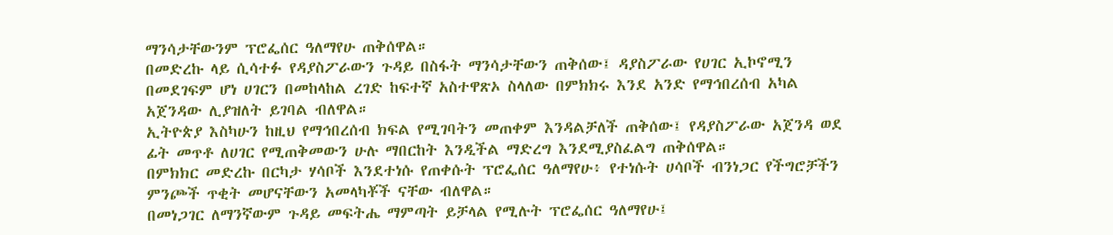ማንሳታቸውንም ፕሮፌሰር ዓለማየሁ ጠቅሰዋል።
በመድረኩ ላይ ሲሳተፉ የዳያስፖራውን ጉዳይ በስፋት ማንሳታቸውን ጠቅሰው፤ ዳያስፖራው የሀገር ኢኮኖሚን በመደገፍም ሆነ ሀገርን በመከላከል ረገድ ከፍተኛ አስተዋጽኦ ስላለው በምክክሩ እንደ አንድ የማኅበረሰብ አካል አጀንዳው ሊያዝለት ይገባል ብለዋል።
ኢትዮጵያ እስካሁን ከዚህ የማኅበረሰብ ክፍል የሚገባትን መጠቀም እንዳልቻለች ጠቅሰው፤ የዳያስፖራው አጀንዳ ወደ ፊት መጥቶ ለሀገር የሚጠቅመውን ሁሉ ማበርከት እንዲችል ማድረግ እንደሚያስፈልግ ጠቅሰዋል።
በምክክር መድረኩ በርካታ ሃሳቦች እንደተነሱ የጠቀሱት ፕሮፌሰር ዓለማየሁ፥ የተነሱት ሀሳቦች ብንነጋር የችግሮቻችን ምንጮች ጥቂት መሆናቸውን አመላካቾች ናቸው ብለዋል።
በመነጋገር ለማንኛውም ጉዳይ መፍትሔ ማምጣት ይቻላል የሚሉት ፕሮፌሰር ዓለማየሁ፤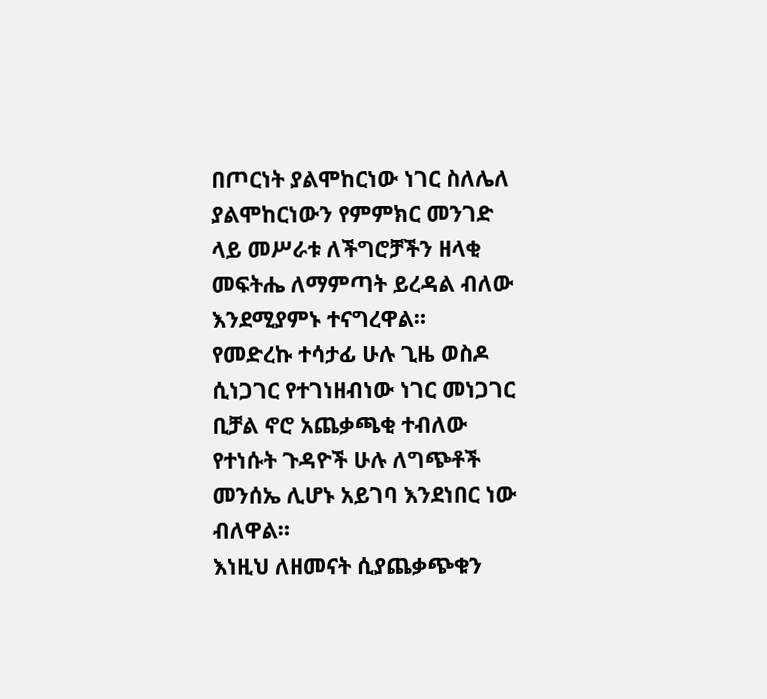በጦርነት ያልሞከርነው ነገር ስለሌለ ያልሞከርነውን የምምክር መንገድ ላይ መሥራቱ ለችግሮቻችን ዘላቂ መፍትሔ ለማምጣት ይረዳል ብለው እንደሚያምኑ ተናግረዋል።
የመድረኩ ተሳታፊ ሁሉ ጊዜ ወስዶ ሲነጋገር የተገነዘብነው ነገር መነጋገር ቢቻል ኖሮ አጨቃጫቂ ተብለው የተነሱት ጉዳዮች ሁሉ ለግጭቶች መንሰኤ ሊሆኑ አይገባ እንደነበር ነው ብለዋል።
እነዚህ ለዘመናት ሲያጨቃጭቁን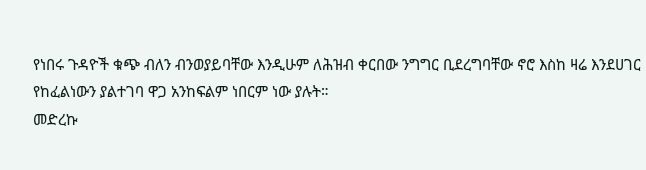የነበሩ ጉዳዮች ቁጭ ብለን ብንወያይባቸው እንዲሁም ለሕዝብ ቀርበው ንግግር ቢደረግባቸው ኖሮ እስከ ዛሬ እንደሀገር የከፈልነውን ያልተገባ ዋጋ አንከፍልም ነበርም ነው ያሉት።
መድረኩ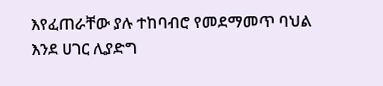እየፈጠራቸው ያሉ ተከባብሮ የመደማመጥ ባህል እንደ ሀገር ሊያድግ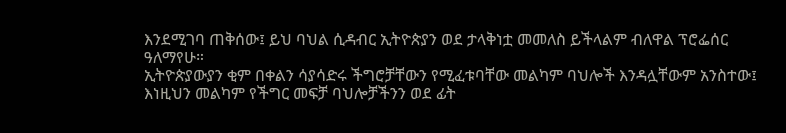እንደሚገባ ጠቅሰው፤ ይህ ባህል ሲዳብር ኢትዮጵያን ወደ ታላቅነቷ መመለስ ይችላልም ብለዋል ፕሮፌሰር ዓለማየሁ።
ኢትዮጵያውያን ቂም በቀልን ሳያሳድሩ ችግሮቻቸውን የሚፈቱባቸው መልካም ባህሎች እንዳሏቸውም አንስተው፤ እነዚህን መልካም የችግር መፍቻ ባህሎቻችንን ወደ ፊት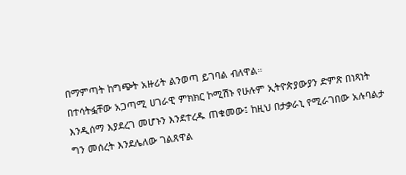በማምጣት ከግጭት አዙሪት ልንወጣ ይገባል ብለዋል።
በተሳትፏቸው አጋጣሚ ሀገራዊ ምክክር ኮሚሽኑ የሁሉም ኢትዮጵያውያን ድምጽ በነጻነት እንዲሰማ እያደረገ መሆኑን እንደተረዱ ጠቁመው፤ ከዚህ በታቃራኒ የሚራገበው አሉባልታ ግን መሰረት እንደሌለው ገልጸዋል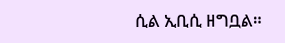ሲል ኢቢሲ ዘግቧል።